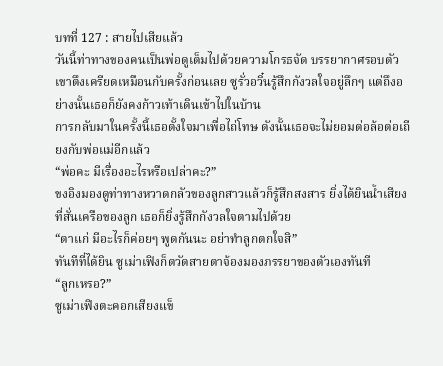บทที่ 127 : สายไปเสียแล้ว
วันนี้ท่าทางของคนเป็นพ่อดูเต็มไปด้วยความโกรธจัด บรรยากาศรอบตัวเขาตึงเครียดเหมือนกับครั้งก่อนเลย ซูรั่วอวิ๋นรู้สึกกังวลใจอยู่ลึกๆ แต่ถึงอย่างนั้นเธอก็ยังคงก้าวเท้าเดินเข้าไปในบ้าน
การกลับมาในครั้งนี้เธอตั้งใจมาเพื่อไถ่โทษ ดังนั้นเธอจะไม่ยอมต่อล้อต่อเถียงกับพ่อแม่อีกแล้ว
“พ่อคะ มีเรื่องอะไรหรือเปล่าคะ?”
ขงอิงมองดูท่าทางหวาดกลัวของลูกสาวแล้วก็รู้สึกสงสาร ยิ่งได้ยินน้ำเสียงที่สั่นเครือของลูก เธอก็ยิ่งรู้สึกกังวลใจตามไปด้วย
“ตาแก่ มีอะไรก็ค่อยๆ พูดกันนะ อย่าทำลูกตกใจสิ”
ทันทีที่ได้ยิน ซูเม่าเฟิงก็ตวัดสายตาจ้องมองภรรยาของตัวเองทันที
“ลูกเหรอ?”
ซูเม่าเฟิงตะคอกเสียงแข็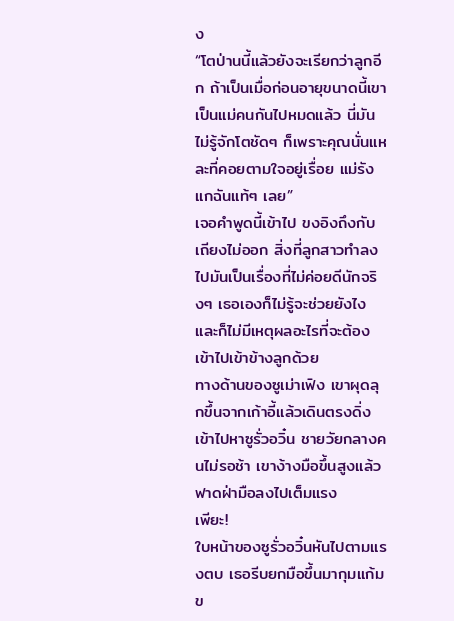ง
“โตป่านนี้แล้วยังจะเรียกว่าลูกอีก ถ้าเป็นเมื่อก่อนอายุขนาดนี้เขาเป็นแม่คนกันไปหมดแล้ว นี่มันไม่รู้จักโตชัดๆ ก็เพราะคุณนั่นแหละที่คอยตามใจอยู่เรื่อย แม่รังแกฉันแท้ๆ เลย”
เจอคำพูดนี้เข้าไป ขงอิงถึงกับเถียงไม่ออก สิ่งที่ลูกสาวทำลงไปมันเป็นเรื่องที่ไม่ค่อยดีนักจริงๆ เธอเองก็ไม่รู้จะช่วยยังไง และก็ไม่มีเหตุผลอะไรที่จะต้องเข้าไปเข้าข้างลูกด้วย
ทางด้านของซูเม่าเฟิง เขาผุดลุกขึ้นจากเก้าอี้แล้วเดินตรงดิ่งเข้าไปหาซูรั่วอวิ๋น ชายวัยกลางคนไม่รอช้า เขาง้างมือขึ้นสูงแล้วฟาดฝ่ามือลงไปเต็มแรง
เพียะ!
ใบหน้าของซูรั่วอวิ๋นหันไปตามแรงตบ เธอรีบยกมือขึ้นมากุมแก้มข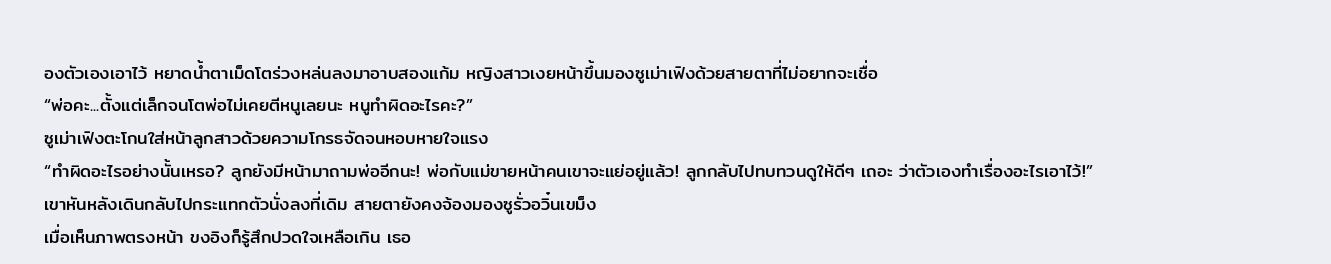องตัวเองเอาไว้ หยาดน้ำตาเม็ดโตร่วงหล่นลงมาอาบสองแก้ม หญิงสาวเงยหน้าขึ้นมองซูเม่าเฟิงด้วยสายตาที่ไม่อยากจะเชื่อ
“พ่อคะ...ตั้งแต่เล็กจนโตพ่อไม่เคยตีหนูเลยนะ หนูทำผิดอะไรคะ?”
ซูเม่าเฟิงตะโกนใส่หน้าลูกสาวด้วยความโกรธจัดจนหอบหายใจแรง
“ทำผิดอะไรอย่างนั้นเหรอ? ลูกยังมีหน้ามาถามพ่ออีกนะ! พ่อกับแม่ขายหน้าคนเขาจะแย่อยู่แล้ว! ลูกกลับไปทบทวนดูให้ดีๆ เถอะ ว่าตัวเองทำเรื่องอะไรเอาไว้!”
เขาหันหลังเดินกลับไปกระแทกตัวนั่งลงที่เดิม สายตายังคงจ้องมองซูรั่วอวิ๋นเขม็ง
เมื่อเห็นภาพตรงหน้า ขงอิงก็รู้สึกปวดใจเหลือเกิน เธอ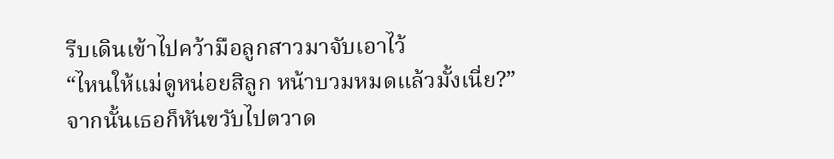รีบเดินเข้าไปคว้ามือลูกสาวมาจับเอาไว้
“ไหนให้แม่ดูหน่อยสิลูก หน้าบวมหมดแล้วมั้งเนี่ย?”
จากนั้นเธอก็หันขวับไปตวาด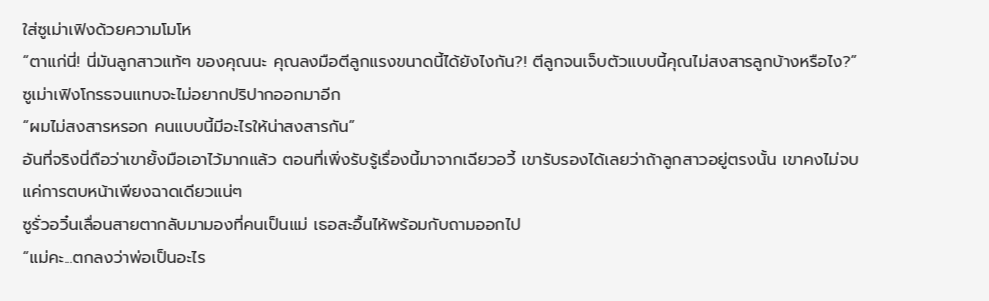ใส่ซูเม่าเฟิงด้วยความโมโห
“ตาแก่นี่! นี่มันลูกสาวแท้ๆ ของคุณนะ คุณลงมือตีลูกแรงขนาดนี้ได้ยังไงกัน?! ตีลูกจนเจ็บตัวแบบนี้คุณไม่สงสารลูกบ้างหรือไง?”
ซูเม่าเฟิงโกรธจนแทบจะไม่อยากปริปากออกมาอีก
“ผมไม่สงสารหรอก คนแบบนี้มีอะไรให้น่าสงสารกัน”
อันที่จริงนี่ถือว่าเขายั้งมือเอาไว้มากแล้ว ตอนที่เพิ่งรับรู้เรื่องนี้มาจากเฉียวอวี้ เขารับรองได้เลยว่าถ้าลูกสาวอยู่ตรงนั้น เขาคงไม่จบแค่การตบหน้าเพียงฉาดเดียวแน่ๆ
ซูรั่วอวิ๋นเลื่อนสายตากลับมามองที่คนเป็นแม่ เธอสะอื้นไห้พร้อมกับถามออกไป
“แม่คะ...ตกลงว่าพ่อเป็นอะไร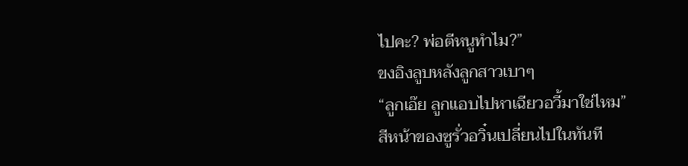ไปคะ? พ่อตีหนูทำไม?”
ขงอิงลูบหลังลูกสาวเบาๆ
“ลูกเอ๊ย ลูกแอบไปหาเฉียวอวี้มาใช่ไหม”
สีหน้าของซูรั่วอวิ๋นเปลี่ยนไปในทันที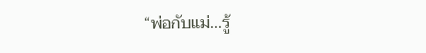“พ่อกับแม่...รู้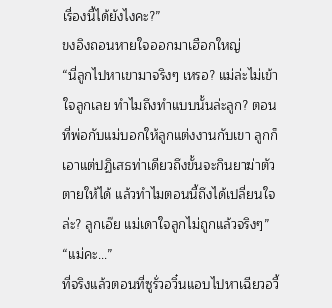เรื่องนี้ได้ยังไงคะ?”
ขงอิงถอนหายใจออกมาเฮือกใหญ่
“นี่ลูกไปหาเขามาจริงๆ เหรอ? แม่ล่ะไม่เข้าใจลูกเลย ทำไมถึงทำแบบนั้นล่ะลูก? ตอนที่พ่อกับแม่บอกให้ลูกแต่งงานกับเขา ลูกก็เอาแต่ปฏิเสธท่าเดียวถึงขั้นจะกินยาฆ่าตัวตายให้ได้ แล้วทำไมตอนนี้ถึงได้เปลี่ยนใจล่ะ? ลูกเอ๊ย แม่เดาใจลูกไม่ถูกแล้วจริงๆ”
“แม่คะ...”
ที่จริงแล้วตอนที่ซูรั่วอวิ๋นแอบไปหาเฉียวอวี้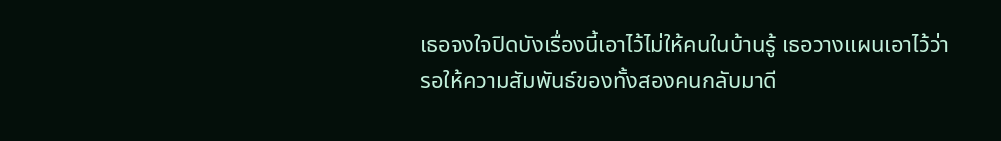เธอจงใจปิดบังเรื่องนี้เอาไว้ไม่ให้คนในบ้านรู้ เธอวางแผนเอาไว้ว่ารอให้ความสัมพันธ์ของทั้งสองคนกลับมาดี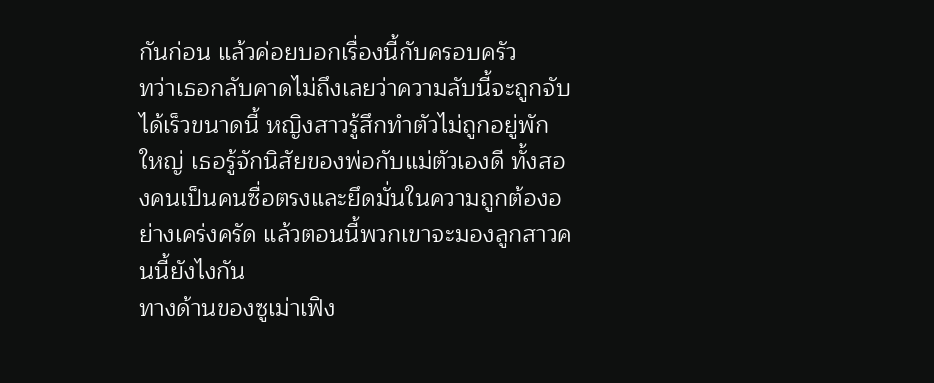กันก่อน แล้วค่อยบอกเรื่องนี้กับครอบครัว
ทว่าเธอกลับคาดไม่ถึงเลยว่าความลับนี้จะถูกจับได้เร็วขนาดนี้ หญิงสาวรู้สึกทำตัวไม่ถูกอยู่พักใหญ่ เธอรู้จักนิสัยของพ่อกับแม่ตัวเองดี ทั้งสองคนเป็นคนซื่อตรงและยึดมั่นในความถูกต้องอย่างเคร่งครัด แล้วตอนนี้พวกเขาจะมองลูกสาวคนนี้ยังไงกัน
ทางด้านของซูเม่าเฟิง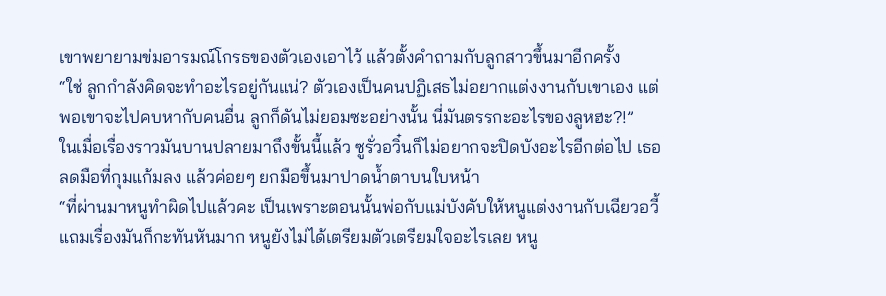เขาพยายามข่มอารมณ์โกรธของตัวเองเอาไว้ แล้วตั้งคำถามกับลูกสาวขึ้นมาอีกครั้ง
“ใช่ ลูกกำลังคิดจะทำอะไรอยู่กันแน่? ตัวเองเป็นคนปฏิเสธไม่อยากแต่งงานกับเขาเอง แต่พอเขาจะไปคบหากับคนอื่น ลูกก็ดันไม่ยอมซะอย่างนั้น นี่มันตรรกะอะไรของลูหฮะ?!”
ในเมื่อเรื่องราวมันบานปลายมาถึงขั้นนี้แล้ว ซูรั่วอวิ๋นก็ไม่อยากจะปิดบังอะไรอีกต่อไป เธอลดมือที่กุมแก้มลง แล้วค่อยๆ ยกมือขึ้นมาปาดน้ำตาบนใบหน้า
“ที่ผ่านมาหนูทำผิดไปแล้วคะ เป็นเพราะตอนนั้นพ่อกับแม่บังคับให้หนูแต่งงานกับเฉียวอวี้ แถมเรื่องมันก็กะทันหันมาก หนูยังไม่ได้เตรียมตัวเตรียมใจอะไรเลย หนู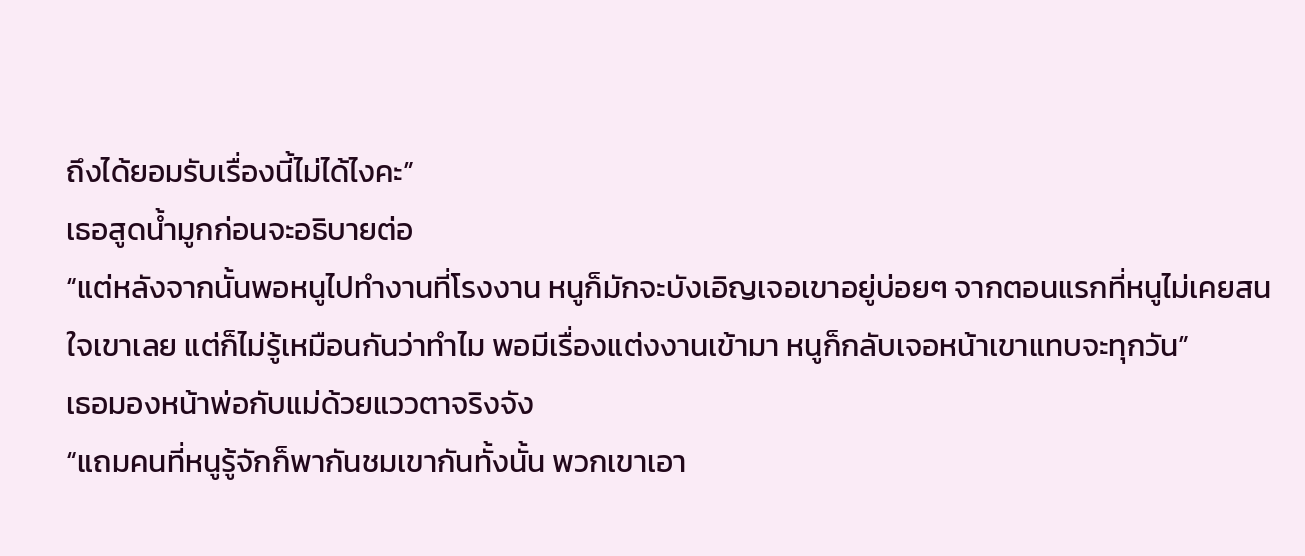ถึงได้ยอมรับเรื่องนี้ไม่ได้ไงคะ”
เธอสูดน้ำมูกก่อนจะอธิบายต่อ
“แต่หลังจากนั้นพอหนูไปทำงานที่โรงงาน หนูก็มักจะบังเอิญเจอเขาอยู่บ่อยๆ จากตอนแรกที่หนูไม่เคยสนใจเขาเลย แต่ก็ไม่รู้เหมือนกันว่าทำไม พอมีเรื่องแต่งงานเข้ามา หนูก็กลับเจอหน้าเขาแทบจะทุกวัน”
เธอมองหน้าพ่อกับแม่ด้วยแววตาจริงจัง
“แถมคนที่หนูรู้จักก็พากันชมเขากันทั้งนั้น พวกเขาเอา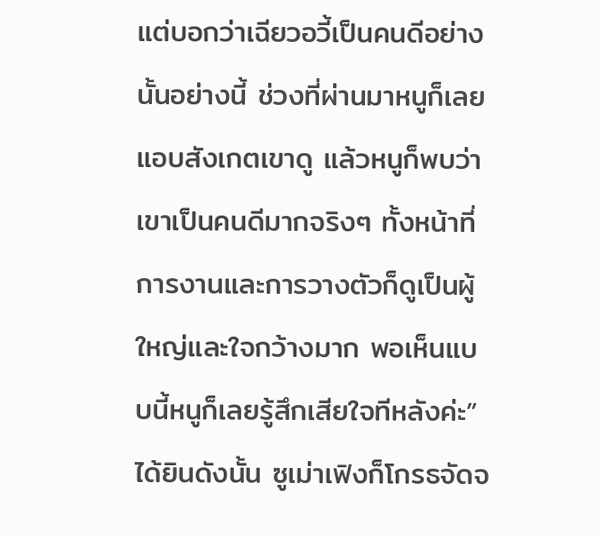แต่บอกว่าเฉียวอวี้เป็นคนดีอย่างนั้นอย่างนี้ ช่วงที่ผ่านมาหนูก็เลยแอบสังเกตเขาดู แล้วหนูก็พบว่าเขาเป็นคนดีมากจริงๆ ทั้งหน้าที่การงานและการวางตัวก็ดูเป็นผู้ใหญ่และใจกว้างมาก พอเห็นแบบนี้หนูก็เลยรู้สึกเสียใจทีหลังค่ะ”
ได้ยินดังนั้น ซูเม่าเฟิงก็โกรธจัดจ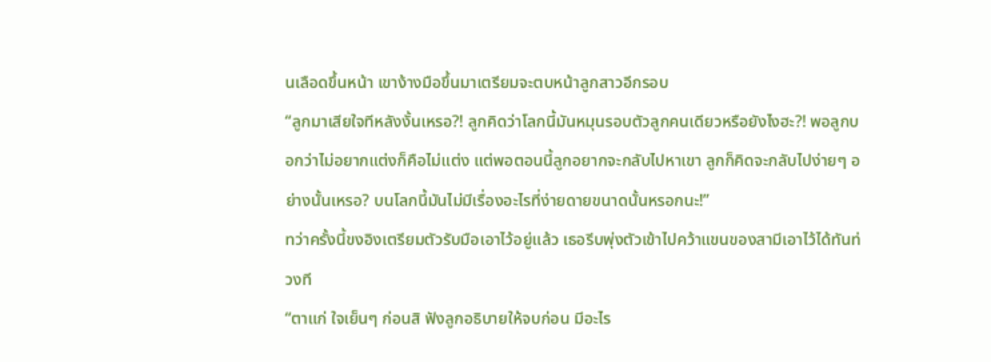นเลือดขึ้นหน้า เขาง้างมือขึ้นมาเตรียมจะตบหน้าลูกสาวอีกรอบ
“ลูกมาเสียใจทีหลังงั้นเหรอ?! ลูกคิดว่าโลกนี้มันหมุนรอบตัวลูกคนเดียวหรือยังไงฮะ?! พอลูกบอกว่าไม่อยากแต่งก็คือไม่แต่ง แต่พอตอนนี้ลูกอยากจะกลับไปหาเขา ลูกก็คิดจะกลับไปง่ายๆ อย่างนั้นเหรอ? บนโลกนี้มันไม่มีเรื่องอะไรที่ง่ายดายขนาดนั้นหรอกนะ!”
ทว่าครั้งนี้ขงอิงเตรียมตัวรับมือเอาไว้อยู่แล้ว เธอรีบพุ่งตัวเข้าไปคว้าแขนของสามีเอาไว้ได้ทันท่วงที
“ตาแก่ ใจเย็นๆ ก่อนสิ ฟังลูกอธิบายให้จบก่อน มีอะไร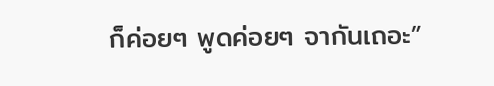ก็ค่อยๆ พูดค่อยๆ จากันเถอะ”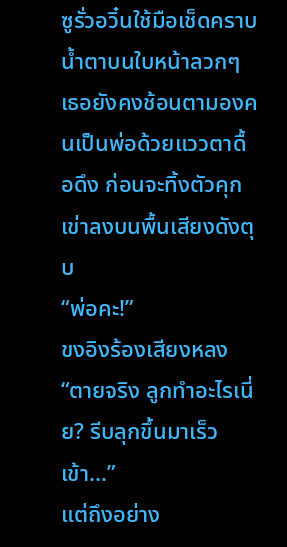ซูรั่วอวิ๋นใช้มือเช็ดคราบน้ำตาบนใบหน้าลวกๆ เธอยังคงช้อนตามองคนเป็นพ่อด้วยแววตาดื้อดึง ก่อนจะทิ้งตัวคุกเข่าลงบนพื้นเสียงดังตุบ
“พ่อคะ!”
ขงอิงร้องเสียงหลง
“ตายจริง ลูกทำอะไรเนี่ย? รีบลุกขึ้นมาเร็วเข้า...”
แต่ถึงอย่าง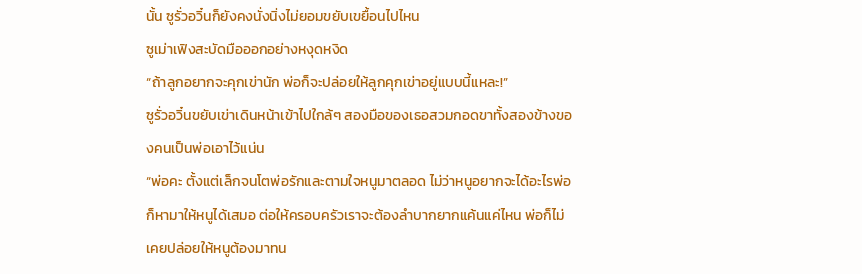นั้น ซูรั่วอวิ๋นก็ยังคงนั่งนิ่งไม่ยอมขยับเขยื้อนไปไหน
ซูเม่าเฟิงสะบัดมือออกอย่างหงุดหงิด
“ถ้าลูกอยากจะคุกเข่านัก พ่อก็จะปล่อยให้ลูกคุกเข่าอยู่แบบนี้แหละ!”
ซูรั่วอวิ๋นขยับเข่าเดินหน้าเข้าไปใกล้ๆ สองมือของเธอสวมกอดขาทั้งสองข้างของคนเป็นพ่อเอาไว้แน่น
“พ่อคะ ตั้งแต่เล็กจนโตพ่อรักและตามใจหนูมาตลอด ไม่ว่าหนูอยากจะได้อะไรพ่อก็หามาให้หนูได้เสมอ ต่อให้ครอบครัวเราจะต้องลำบากยากแค้นแค่ไหน พ่อก็ไม่เคยปล่อยให้หนูต้องมาทน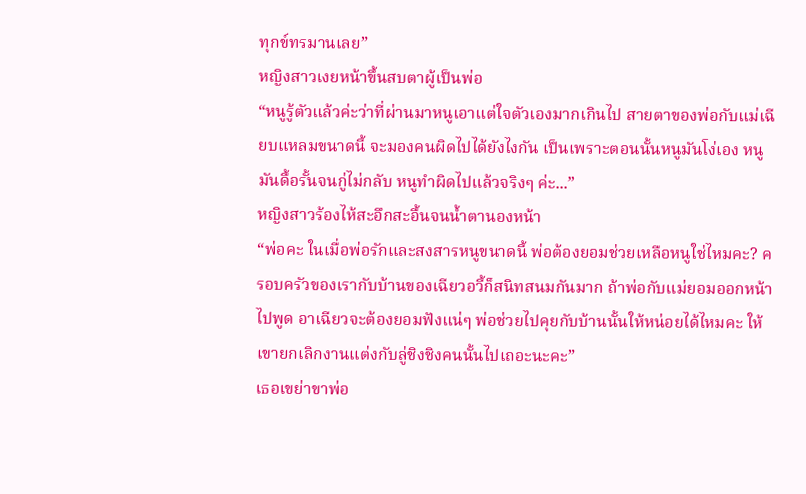ทุกข์ทรมานเลย”
หญิงสาวเงยหน้าขึ้นสบตาผู้เป็นพ่อ
“หนูรู้ตัวแล้วค่ะว่าที่ผ่านมาหนูเอาแต่ใจตัวเองมากเกินไป สายตาของพ่อกับแม่เฉียบแหลมขนาดนี้ จะมองคนผิดไปได้ยังไงกัน เป็นเพราะตอนนั้นหนูมันโง่เอง หนูมันดื้อรั้นจนกู่ไม่กลับ หนูทำผิดไปแล้วจริงๆ ค่ะ...”
หญิงสาวร้องไห้สะอึกสะอื้นจนน้ำตานองหน้า
“พ่อคะ ในเมื่อพ่อรักและสงสารหนูขนาดนี้ พ่อต้องยอมช่วยเหลือหนูใช่ไหมคะ? ครอบครัวของเรากับบ้านของเฉียวอวี้ก็สนิทสนมกันมาก ถ้าพ่อกับแม่ยอมออกหน้าไปพูด อาเฉียวจะต้องยอมฟังแน่ๆ พ่อช่วยไปคุยกับบ้านนั้นให้หน่อยได้ไหมคะ ให้เขายกเลิกงานแต่งกับลู่ชิงชิงคนนั้นไปเถอะนะคะ”
เธอเขย่าขาพ่อ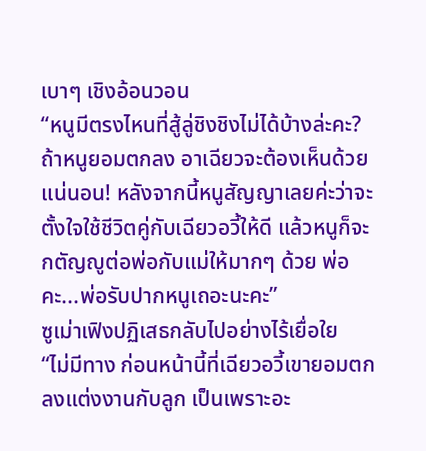เบาๆ เชิงอ้อนวอน
“หนูมีตรงไหนที่สู้ลู่ชิงชิงไม่ได้บ้างล่ะคะ? ถ้าหนูยอมตกลง อาเฉียวจะต้องเห็นด้วยแน่นอน! หลังจากนี้หนูสัญญาเลยค่ะว่าจะตั้งใจใช้ชีวิตคู่กับเฉียวอวี้ให้ดี แล้วหนูก็จะกตัญญูต่อพ่อกับแม่ให้มากๆ ด้วย พ่อคะ...พ่อรับปากหนูเถอะนะคะ”
ซูเม่าเฟิงปฏิเสธกลับไปอย่างไร้เยื่อใย
“ไม่มีทาง ก่อนหน้านี้ที่เฉียวอวี้เขายอมตกลงแต่งงานกับลูก เป็นเพราะอะ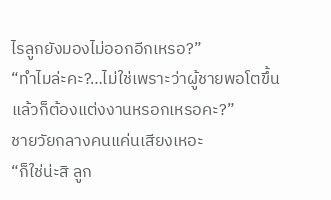ไรลูกยังมองไม่ออกอีกเหรอ?”
“ทำไมล่ะคะ?…ไม่ใช่เพราะว่าผู้ชายพอโตขึ้นแล้วก็ต้องแต่งงานหรอกเหรอคะ?”
ชายวัยกลางคนแค่นเสียงเหอะ
“ก็ใช่น่ะสิ ลูก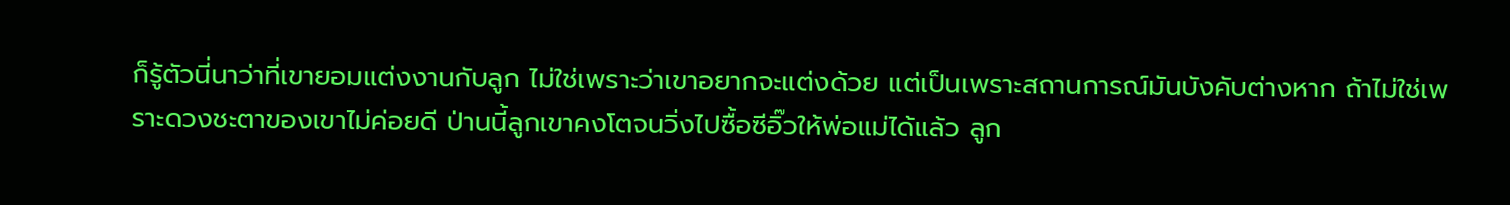ก็รู้ตัวนี่นาว่าที่เขายอมแต่งงานกับลูก ไม่ใช่เพราะว่าเขาอยากจะแต่งด้วย แต่เป็นเพราะสถานการณ์มันบังคับต่างหาก ถ้าไม่ใช่เพราะดวงชะตาของเขาไม่ค่อยดี ป่านนี้ลูกเขาคงโตจนวิ่งไปซื้อซีอิ๊วให้พ่อแม่ได้แล้ว ลูก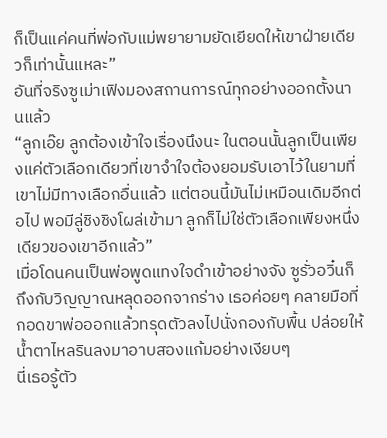ก็เป็นแค่คนที่พ่อกับแม่พยายามยัดเยียดให้เขาฝ่ายเดียวก็เท่านั้นแหละ”
อันที่จริงซูเม่าเฟิงมองสถานการณ์ทุกอย่างออกตั้งนานแล้ว
“ลูกเอ๊ย ลูกต้องเข้าใจเรื่องนึงนะ ในตอนนั้นลูกเป็นเพียงแค่ตัวเลือกเดียวที่เขาจำใจต้องยอมรับเอาไว้ในยามที่เขาไม่มีทางเลือกอื่นแล้ว แต่ตอนนี้มันไม่เหมือนเดิมอีกต่อไป พอมีลู่ชิงชิงโผล่เข้ามา ลูกก็ไม่ใช่ตัวเลือกเพียงหนึ่งเดียวของเขาอีกแล้ว”
เมื่อโดนคนเป็นพ่อพูดแทงใจดำเข้าอย่างจัง ซูรั่วอวิ๋นก็ถึงกับวิญญาณหลุดออกจากร่าง เธอค่อยๆ คลายมือที่กอดขาพ่อออกแล้วทรุดตัวลงไปนั่งกองกับพื้น ปล่อยให้น้ำตาไหลรินลงมาอาบสองแก้มอย่างเงียบๆ
นี่เธอรู้ตัว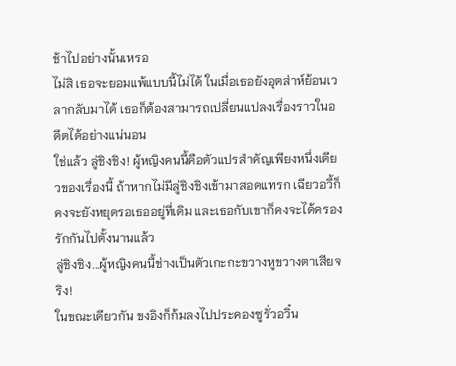ช้าไปอย่างนั้นเหรอ
ไม่สิ เธอจะยอมแพ้แบบนี้ไม่ได้ ในเมื่อเธอยังอุตส่าห์ย้อนเวลากลับมาได้ เธอก็ต้องสามารถเปลี่ยนแปลงเรื่องราวในอดีตได้อย่างแน่นอน
ใช่แล้ว ลู่ชิงชิง! ผู้หญิงคนนี้คือตัวแปรสำคัญเพียงหนึ่งเดียวของเรื่องนี้ ถ้าหากไม่มีลู่ชิงชิงเข้ามาสอดแทรก เฉียวอวี้ก็คงจะยังหยุดรอเธออยู่ที่เดิม และเธอกับเขาก็คงจะได้ครองรักกันไปตั้งนานแล้ว
ลู่ชิงชิง...ผู้หญิงคนนี้ช่างเป็นตัวเกะกะขวางหูขวางตาเสียจริง!
ในขณะเดียวกัน ขงอิงก็ก้มลงไปประคองซูรั่วอวิ๋น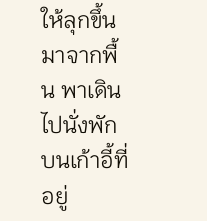ให้ลุกขึ้นมาจากพื้น พาเดินไปนั่งพักบนเก้าอี้ที่อยู่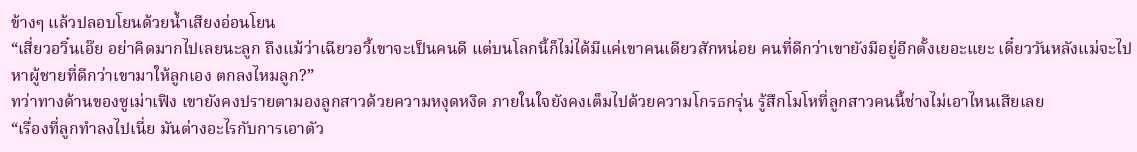ข้างๆ แล้วปลอบโยนด้วยน้ำเสียงอ่อนโยน
“เสี่ยวอวิ๋นเอ๊ย อย่าคิดมากไปเลยนะลูก ถึงแม้ว่าเฉียวอวี้เขาจะเป็นคนดี แต่บนโลกนี้ก็ไม่ได้มีแค่เขาคนเดียวสักหน่อย คนที่ดีกว่าเขายังมีอยู่อีกตั้งเยอะแยะ เดี๋ยววันหลังแม่จะไปหาผู้ชายที่ดีกว่าเขามาให้ลูกเอง ตกลงไหมลูก?”
ทว่าทางด้านของซูเม่าเฟิง เขายังคงปรายตามองลูกสาวด้วยความหงุดหงิด ภายในใจยังคงเต็มไปด้วยความโกรธกรุ่น รู้สึกโมโหที่ลูกสาวคนนี้ช่างไม่เอาไหนเสียเลย
“เรื่องที่ลูกทำลงไปเนี่ย มันต่างอะไรกับการเอาตัว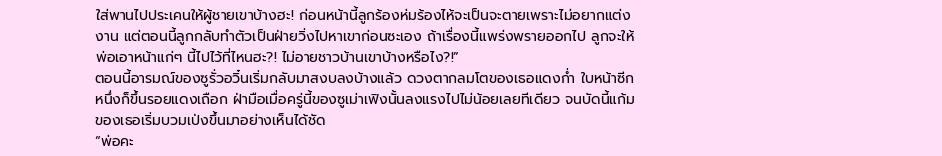ใส่พานไปประเคนให้ผู้ชายเขาบ้างฮะ! ก่อนหน้านี้ลูกร้องห่มร้องไห้จะเป็นจะตายเพราะไม่อยากแต่งงาน แต่ตอนนี้ลูกกลับทำตัวเป็นฝ่ายวิ่งไปหาเขาก่อนซะเอง ถ้าเรื่องนี้แพร่งพรายออกไป ลูกจะให้พ่อเอาหน้าแก่ๆ นี้ไปไว้ที่ไหนฮะ?! ไม่อายชาวบ้านเขาบ้างหรือไง?!”
ตอนนี้อารมณ์ของซูรั่วอวิ๋นเริ่มกลับมาสงบลงบ้างแล้ว ดวงตากลมโตของเธอแดงก่ำ ใบหน้าซีกหนึ่งก็ขึ้นรอยแดงเถือก ฝ่ามือเมื่อครู่นี้ของซูเม่าเฟิงนั้นลงแรงไปไม่น้อยเลยทีเดียว จนบัดนี้แก้มของเธอเริ่มบวมเป่งขึ้นมาอย่างเห็นได้ชัด
“พ่อคะ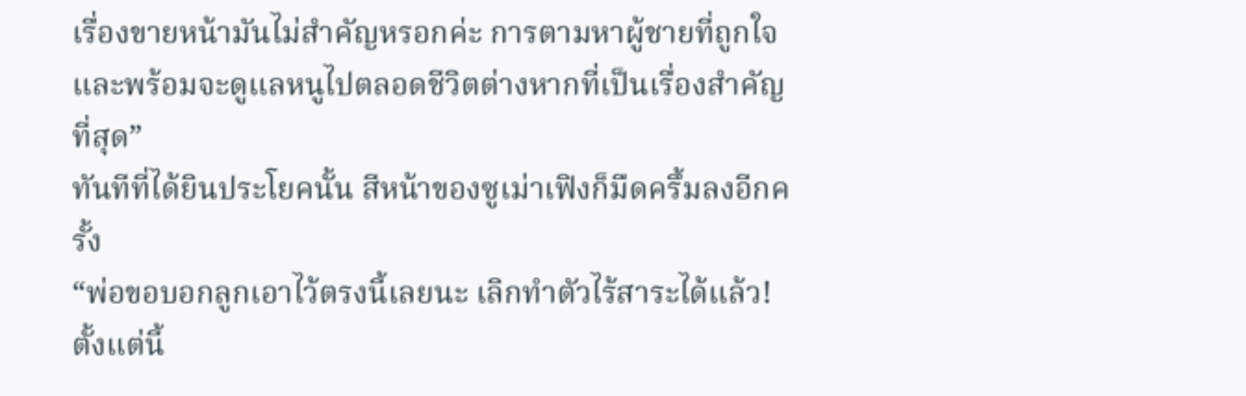เรื่องขายหน้ามันไม่สำคัญหรอกค่ะ การตามหาผู้ชายที่ถูกใจและพร้อมจะดูแลหนูไปตลอดชีวิตต่างหากที่เป็นเรื่องสำคัญที่สุด”
ทันทีที่ได้ยินประโยคนั้น สีหน้าของซูเม่าเฟิงก็มืดครึ้มลงอีกครั้ง
“พ่อขอบอกลูกเอาไว้ตรงนี้เลยนะ เลิกทำตัวไร้สาระได้แล้ว! ตั้งแต่นี้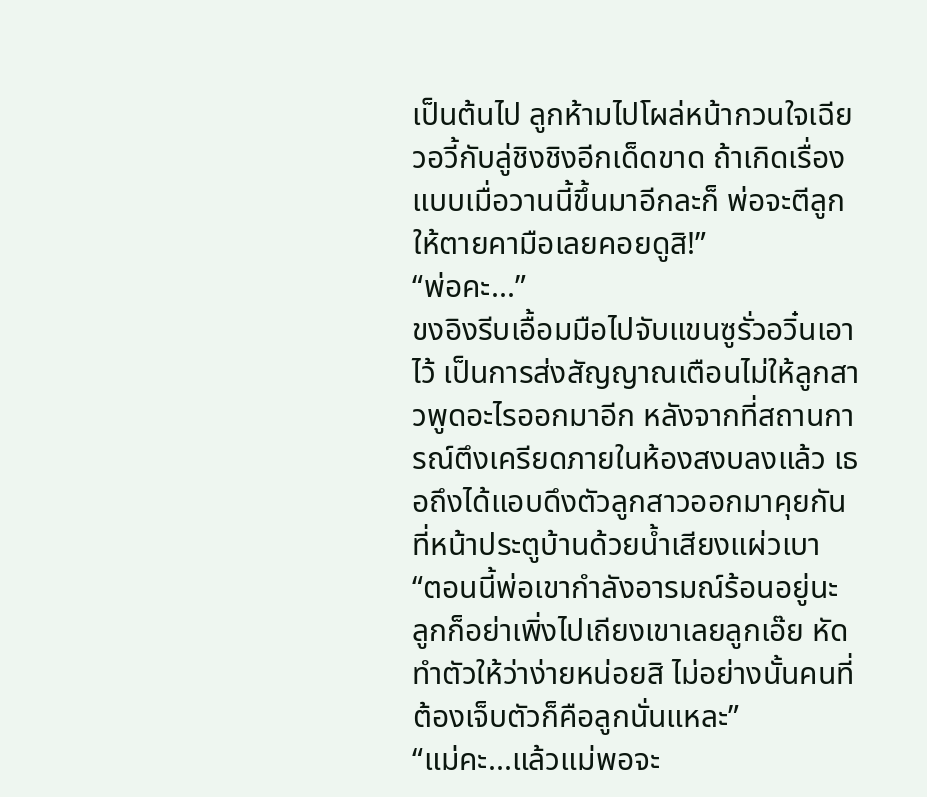เป็นต้นไป ลูกห้ามไปโผล่หน้ากวนใจเฉียวอวี้กับลู่ชิงชิงอีกเด็ดขาด ถ้าเกิดเรื่องแบบเมื่อวานนี้ขึ้นมาอีกละก็ พ่อจะตีลูกให้ตายคามือเลยคอยดูสิ!”
“พ่อคะ...”
ขงอิงรีบเอื้อมมือไปจับแขนซูรั่วอวิ๋นเอาไว้ เป็นการส่งสัญญาณเตือนไม่ให้ลูกสาวพูดอะไรออกมาอีก หลังจากที่สถานการณ์ตึงเครียดภายในห้องสงบลงแล้ว เธอถึงได้แอบดึงตัวลูกสาวออกมาคุยกันที่หน้าประตูบ้านด้วยน้ำเสียงแผ่วเบา
“ตอนนี้พ่อเขากำลังอารมณ์ร้อนอยู่นะ ลูกก็อย่าเพิ่งไปเถียงเขาเลยลูกเอ๊ย หัดทำตัวให้ว่าง่ายหน่อยสิ ไม่อย่างนั้นคนที่ต้องเจ็บตัวก็คือลูกนั่นแหละ”
“แม่คะ...แล้วแม่พอจะ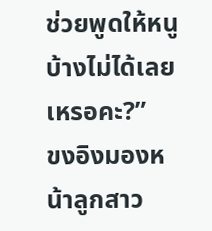ช่วยพูดให้หนูบ้างไม่ได้เลยเหรอคะ?”
ขงอิงมองหน้าลูกสาว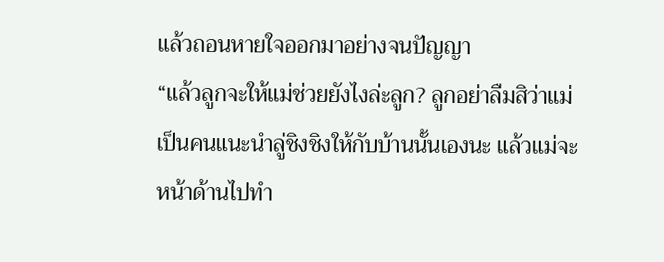แล้วถอนหายใจออกมาอย่างจนปัญญา
“แล้วลูกจะให้แม่ช่วยยังไงล่ะลูก? ลูกอย่าลืมสิว่าแม่เป็นคนแนะนำลู่ชิงชิงให้กับบ้านนั้นเองนะ แล้วแม่จะหน้าด้านไปทำ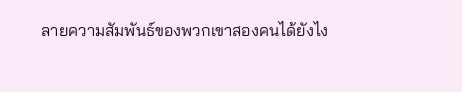ลายความสัมพันธ์ของพวกเขาสองคนได้ยังไง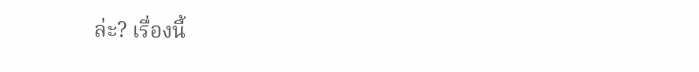ล่ะ? เรื่องนี้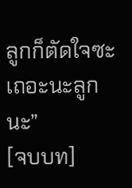ลูกก็ตัดใจซะเถอะนะลูกนะ”
[จบบท]